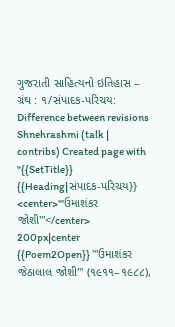ગુજરાતી સાહિત્યનો ઇતિહાસ – ગ્રંથ : ૧/સંપાદક-પરિચય: Difference between revisions
Shnehrashmi (talk | contribs) Created page with "{{SetTitle}} {{Heading|સંપાદક-પરિચય}} <center>'''ઉમાશંકર જોશી'''</center> 200px|center {{Poem2Open}} '''ઉમાશંકર જેઠાલાલ જોશી''' (૧૯૧૧–૧૯૮૮),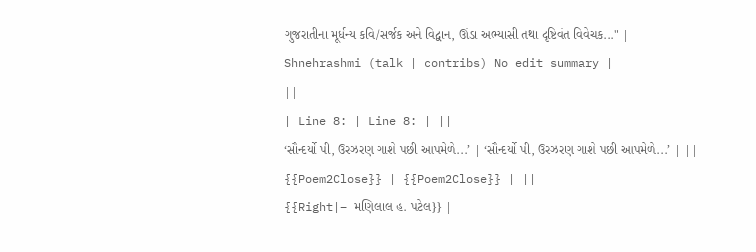ગુજરાતીના મૂર્ધન્ય કવિ/સર્જક અને વિદ્વાન, ઊંડા અભ્યાસી તથા દૃષ્ટિવંત વિવેચક..." |
Shnehrashmi (talk | contribs) No edit summary |
||
| Line 8: | Line 8: | ||
‘સૌન્દર્યો પી, ઉરઝરણ ગાશે પછી આપમેળે...’ | ‘સૌન્દર્યો પી, ઉરઝરણ ગાશે પછી આપમેળે...’ | ||
{{Poem2Close}} | {{Poem2Close}} | ||
{{Right|– મણિલાલ હ. પટેલ}} |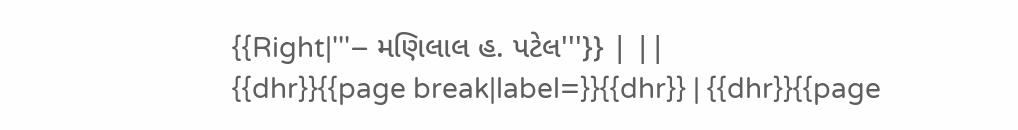{{Right|'''– મણિલાલ હ. પટેલ'''}} | ||
{{dhr}}{{page break|label=}}{{dhr}} | {{dhr}}{{page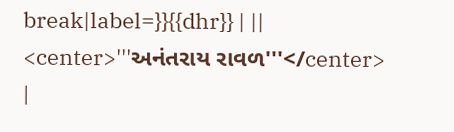break|label=}}{{dhr}} | ||
<center>'''અનંતરાય રાવળ'''</center> |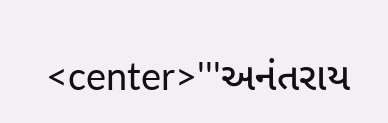<center>'''અનંતરાય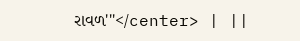રાવળ'''</center> | ||